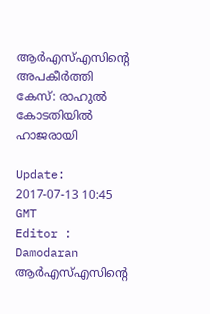ആര്‍എസ്എസിന്‍റെ അപകീര്‍ത്തി കേസ്: രാഹുല്‍ കോടതിയില്‍ ഹാജരായി

Update: 2017-07-13 10:45 GMT
Editor : Damodaran
ആര്‍എസ്എസിന്‍റെ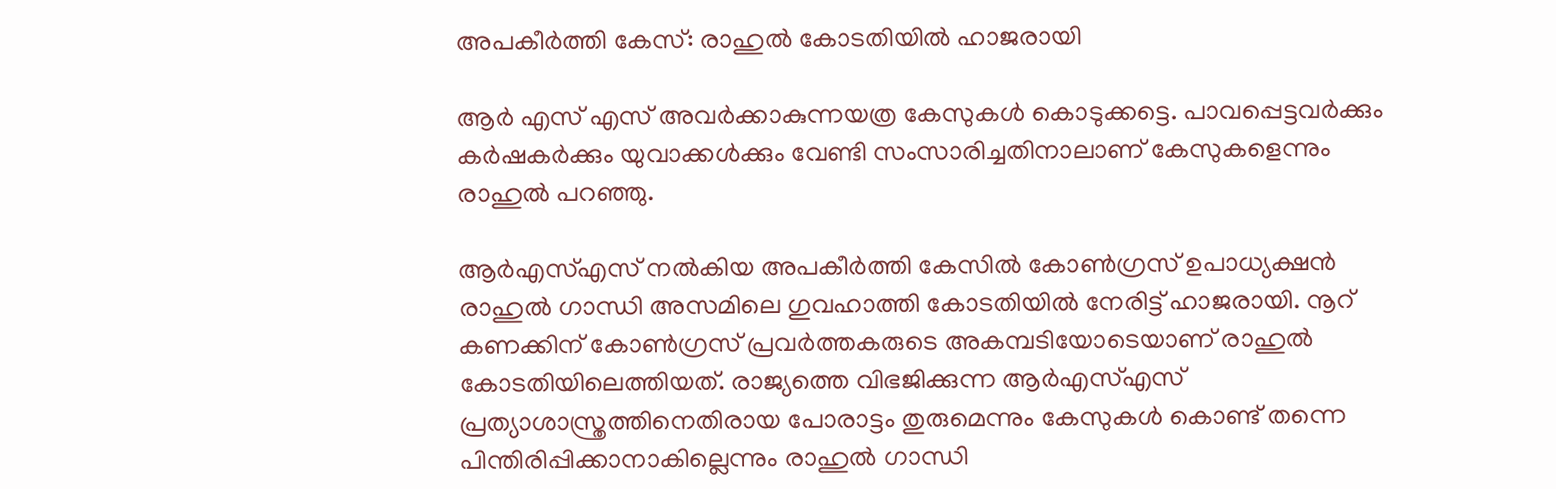അപകീര്‍ത്തി കേസ്: രാഹുല്‍ കോടതിയില്‍ ഹാജരായി

ആര്‍ എസ് എസ് അവര്‍ക്കാകുന്നയത്ര കേസുകള്‍ കൊടുക്കട്ടെ. പാവപ്പെട്ടവര്‍ക്കും കര്‍ഷകര്‍ക്കും യുവാക്കള്‍ക്കും വേണ്ടി സംസാരിച്ചതിനാലാണ് കേസുകളെന്നും രാഹുല്‍ പറഞ്ഞു.

ആര്‍എസ്എസ് നല്‍കിയ അപകീര്‍ത്തി കേസില്‍ കോണ്‍ഗ്രസ് ഉപാധ്യക്ഷന്‍ രാഹുല്‍ ഗാന്ധി അസമിലെ ഗുവഹാത്തി കോടതിയില്‍ നേരിട്ട് ഹാജരായി. നൂറ് കണക്കിന് കോണ്‍ഗ്രസ് പ്രവര്‍ത്തകരുടെ അകമ്പടിയോടെയാണ് രാഹുല്‍ കോടതിയിലെത്തിയത്. രാജ്യത്തെ വിഭജിക്കുന്ന ആര്‍എസ്എസ് പ്രത്യാശാസ്ത്രത്തിനെതിരായ പോരാട്ടം തുരുമെന്നും കേസുകള്‍ കൊണ്ട് തന്നെ പിന്തിരിപ്പിക്കാനാകില്ലെന്നും രാഹുല്‍ ഗാന്ധി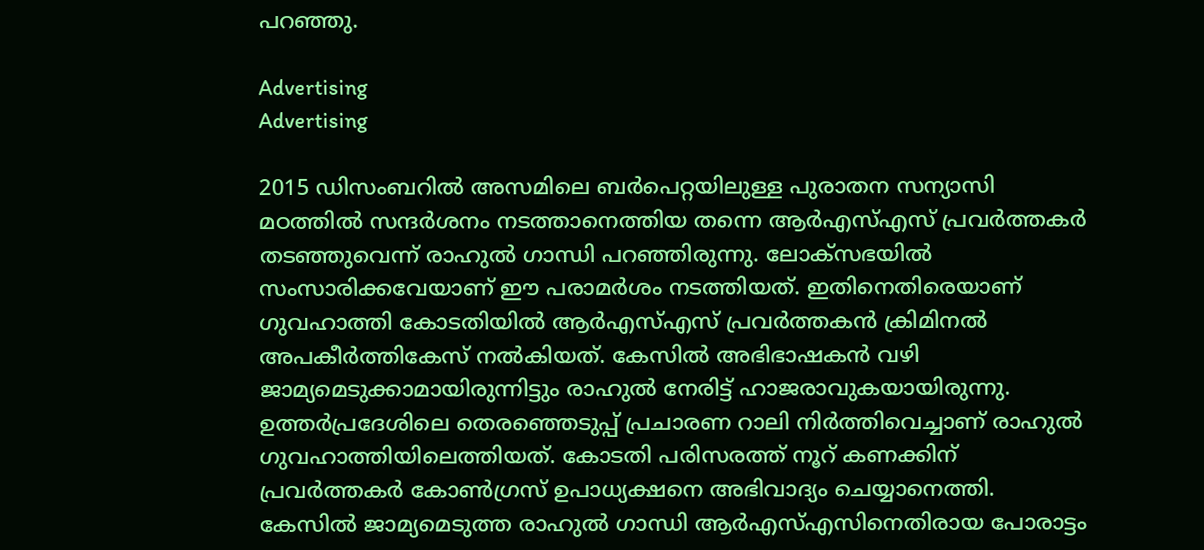പറഞ്ഞു.

Advertising
Advertising

2015 ഡിസംബറില്‍ അസമിലെ ബര്‍പെറ്റയിലുള്ള പുരാതന സന്യാസി മഠത്തില്‍ സന്ദര്‍ശനം നടത്താനെത്തിയ തന്നെ ആര്‍എസ്എസ് പ്രവര്‍ത്തകര്‍ തടഞ്ഞുവെന്ന് രാഹുല്‍ ഗാന്ധി പറഞ്ഞിരുന്നു. ലോക്സഭയില്‍ സംസാരിക്കവേയാണ് ഈ പരാമര്‍ശം നടത്തിയത്. ഇതിനെതിരെയാണ് ഗുവഹാത്തി കോടതിയില്‍ ആര്‍എസ്എസ് പ്രവര്‍ത്തകന്‍ ക്രിമിനല്‍ അപകീര്‍ത്തികേസ് നല്‍കിയത്. കേസില്‍ അഭിഭാഷകന്‍ വഴി ജാമ്യമെടുക്കാമായിരുന്നിട്ടും രാഹുല്‍ നേരിട്ട് ഹാജരാവുകയായിരുന്നു. ഉത്തര്‍പ്രദേശിലെ തെരഞ്ഞെടുപ്പ് പ്രചാരണ റാലി നിര്‍ത്തിവെച്ചാണ് രാഹുല്‍ ഗുവഹാത്തിയിലെത്തിയത്. കോടതി പരിസരത്ത് നൂറ് കണക്കിന് പ്രവര്‍ത്തകര്‍ കോണ്‍ഗ്രസ് ഉപാധ്യക്ഷനെ അഭിവാദ്യം ചെയ്യാനെത്തി. കേസില്‍ ജാമ്യമെടുത്ത രാഹുല്‍ ഗാന്ധി ആര്‍എസ്എസിനെതിരായ പോരാട്ടം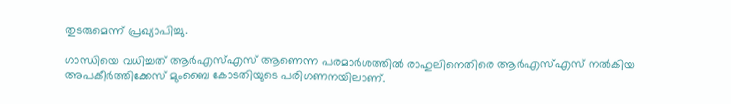തുടരുമെന്ന് പ്രഖ്യാപിച്ചു.

ഗാന്ധിയെ വധിച്ചത് ആര്‍എസ്എസ് ആണെന്ന പരമാര്‍ശത്തില്‍ രാഹുലിനെതിരെ ആര്‍എസ്എസ് നല്‍കിയ അപകീര്‍ത്തിക്കേസ് മുംബൈ കോടതിയുടെ പരിഗണനയിലാണ്.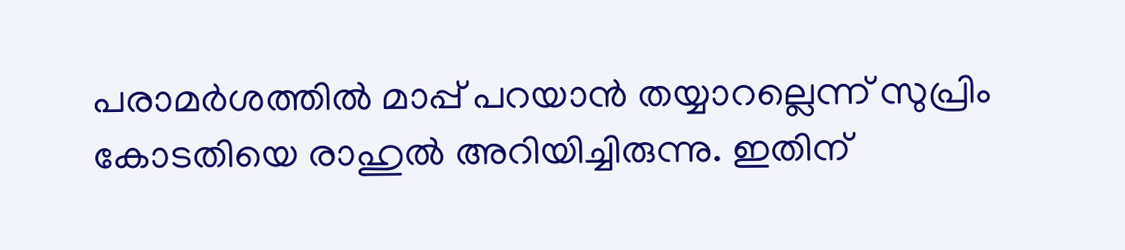പരാമര്‍ശത്തില്‍ മാപ്പ് പറയാന്‍ തയ്യാറല്ലെന്ന് സുപ്രിം കോടതിയെ രാഹുല്‍ അറിയിച്ചിരുന്നു. ഇതിന്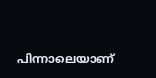പിന്നാലെയാണ്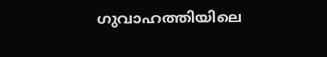ഗുവാഹത്തിയിലെ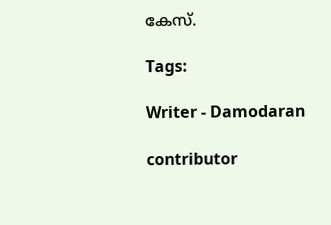കേസ്.

Tags:

Writer - Damodaran

contributor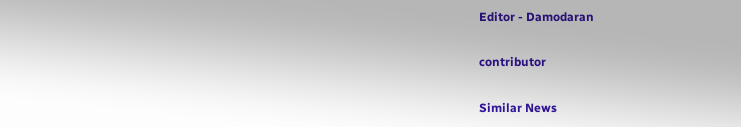Editor - Damodaran

contributor

Similar News